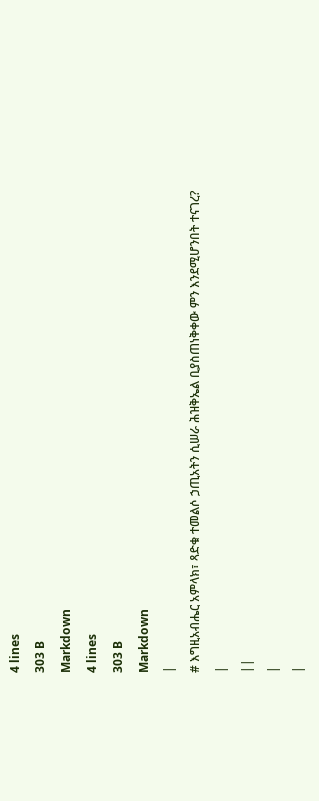4 lines
303 B
Markdown
4 lines
303 B
Markdown
|
# እግዚአብሔር አምላክ፣ ጻድቁ ተመልሶ ኃጢአትን ሲሠራ ሕዝቅኤል ቢያስጠነቅቀው ምን እንደሚሆንበት ተናገረ?
|
||
|
|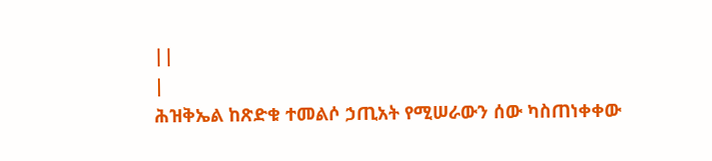||
|
ሕዝቅኤል ከጽድቁ ተመልሶ ኃጢአት የሚሠራውን ሰው ካስጠነቀቀው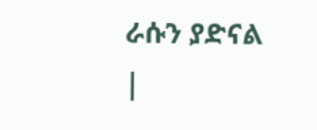ራሱን ያድናል
|